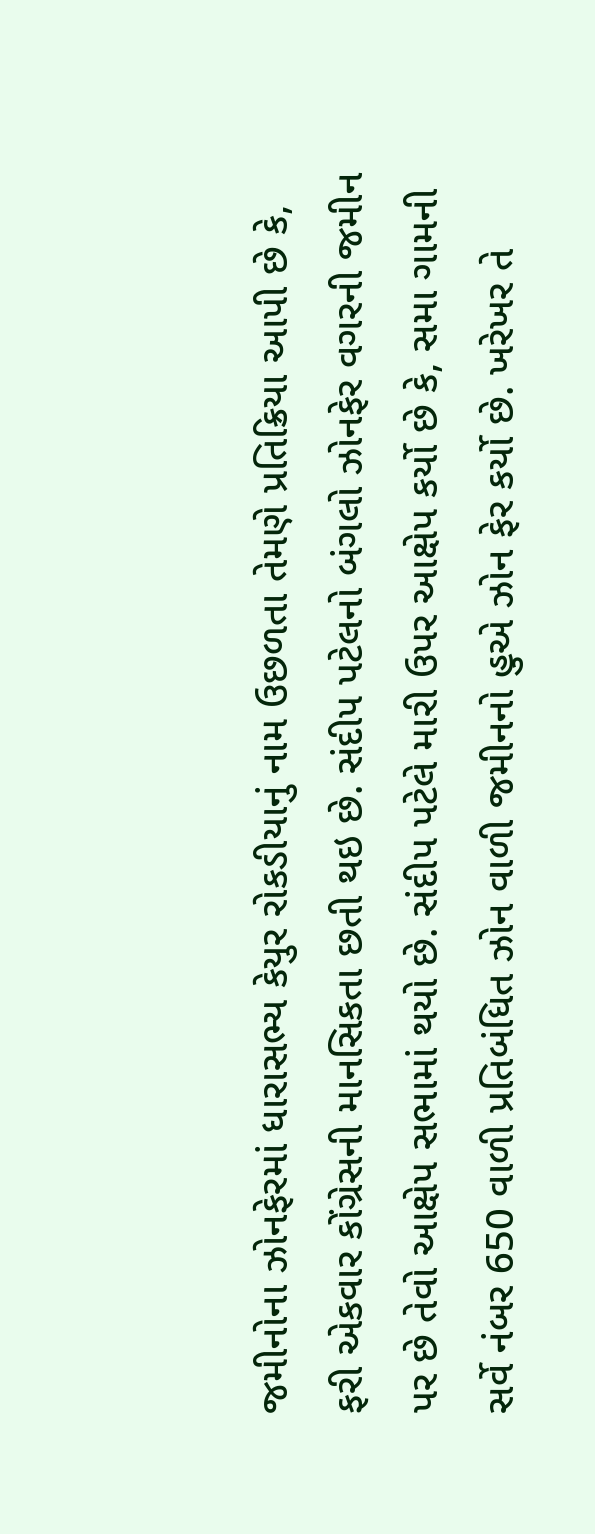જમીનોના ઝોનફેરમાં ધારાસભ્ય કેયુર રોકડીયાનું નામ ઉછળતા તેમણે પ્રતિક્રિયા આપી છે કે, ફરી એકવાર કોંગ્રેસની માનસિકતા છતી થઇ છે. સંદીપ પટેલનો બંગલો ઝોનફેર વગરની જમીન પર છે તેવો આક્ષેપ સભામાં થયો છે. સંદીપ પટેલે મારી ઉપર આક્ષેપ કર્યો છે કે, સમા ગામની સર્વે નંબર 650 વાળી પ્રતિબંધિત ઝોન વાળી જમીનનો હુએ ઝોન ફેર કર્યો છે. ખરેખર તે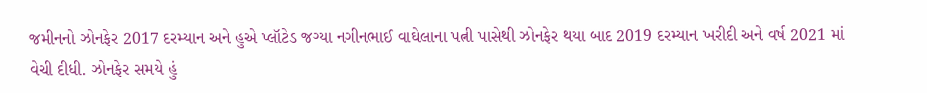જમીનનો ઝોનફેર 2017 દરમ્યાન અને હુએ પ્લૉટેડ જગ્યા નગીનભાઈ વાઘેલાના પત્ની પાસેથી ઝોનફેર થયા બાદ 2019 દરમ્યાન ખરીદી અને વર્ષ 2021 માં વેચી દીધી. ઝોનફેર સમયે હું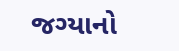જગ્યાનો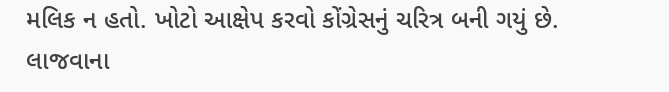મલિક ન હતો. ખોટો આક્ષેપ કરવો કોંગ્રેસનું ચરિત્ર બની ગયું છે. લાજવાના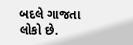બદલે ગાજતા લોકો છે.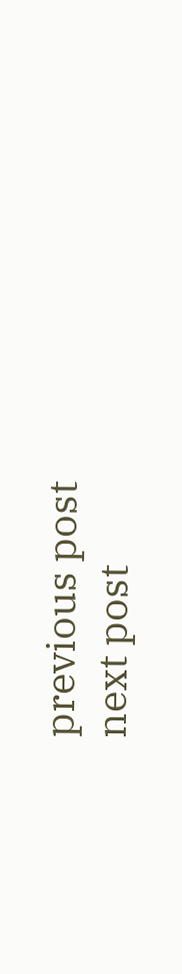previous post
next post